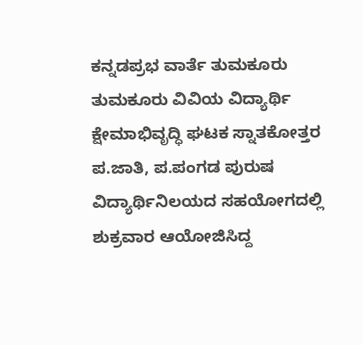ಕನ್ನಡಪ್ರಭ ವಾರ್ತೆ ತುಮಕೂರು
ತುಮಕೂರು ವಿವಿಯ ವಿದ್ಯಾರ್ಥಿ ಕ್ಷೇಮಾಭಿವೃದ್ಧಿ ಘಟಕ ಸ್ನಾತಕೋತ್ತರ ಪ.ಜಾತಿ, ಪ.ಪಂಗಡ ಪುರುಷ ವಿದ್ಯಾರ್ಥಿನಿಲಯದ ಸಹಯೋಗದಲ್ಲಿ ಶುಕ್ರವಾರ ಆಯೋಜಿಸಿದ್ದ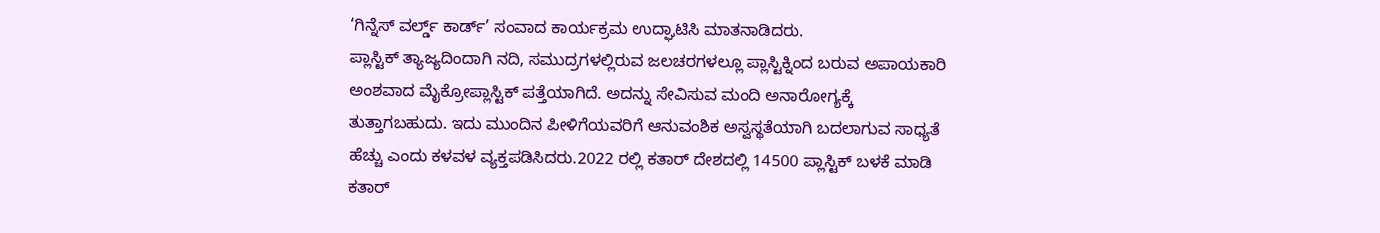‘ಗಿನ್ನೆಸ್ ವರ್ಲ್ಡ್ ಕಾರ್ಡ್’ ಸಂವಾದ ಕಾರ್ಯಕ್ರಮ ಉದ್ಘಾಟಿಸಿ ಮಾತನಾಡಿದರು.
ಪ್ಲಾಸ್ಟಿಕ್ ತ್ಯಾಜ್ಯದಿಂದಾಗಿ ನದಿ, ಸಮುದ್ರಗಳಲ್ಲಿರುವ ಜಲಚರಗಳಲ್ಲೂ ಪ್ಲಾಸ್ಟಿಕ್ನಿಂದ ಬರುವ ಅಪಾಯಕಾರಿ ಅಂಶವಾದ ಮೈಕ್ರೋಪ್ಲಾಸ್ಟಿಕ್ ಪತ್ತೆಯಾಗಿದೆ. ಅದನ್ನು ಸೇವಿಸುವ ಮಂದಿ ಅನಾರೋಗ್ಯಕ್ಕೆ ತುತ್ತಾಗಬಹುದು. ಇದು ಮುಂದಿನ ಪೀಳಿಗೆಯವರಿಗೆ ಆನುವಂಶಿಕ ಅಸ್ವಸ್ಥತೆಯಾಗಿ ಬದಲಾಗುವ ಸಾಧ್ಯತೆ ಹೆಚ್ಚು ಎಂದು ಕಳವಳ ವ್ಯಕ್ತಪಡಿಸಿದರು.2022 ರಲ್ಲಿ ಕತಾರ್ ದೇಶದಲ್ಲಿ 14500 ಪ್ಲಾಸ್ಟಿಕ್ ಬಳಕೆ ಮಾಡಿ ಕತಾರ್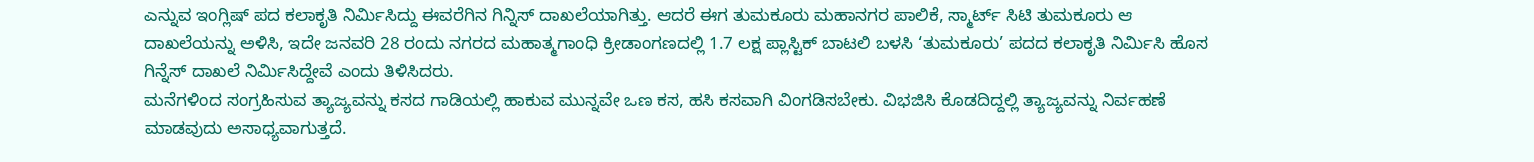ಎನ್ನುವ ಇಂಗ್ಲಿಷ್ ಪದ ಕಲಾಕೃತಿ ನಿರ್ಮಿಸಿದ್ದು ಈವರೆಗಿನ ಗಿನ್ನಿಸ್ ದಾಖಲೆಯಾಗಿತ್ತು. ಆದರೆ ಈಗ ತುಮಕೂರು ಮಹಾನಗರ ಪಾಲಿಕೆ, ಸ್ಮಾರ್ಟ್ ಸಿಟಿ ತುಮಕೂರು ಆ ದಾಖಲೆಯನ್ನು ಅಳಿಸಿ, ಇದೇ ಜನವರಿ 28 ರಂದು ನಗರದ ಮಹಾತ್ಮಗಾಂಧಿ ಕ್ರೀಡಾಂಗಣದಲ್ಲಿ 1.7 ಲಕ್ಷ ಪ್ಲಾಸ್ಟಿಕ್ ಬಾಟಲಿ ಬಳಸಿ ‘ತುಮಕೂರು’ ಪದದ ಕಲಾಕೃತಿ ನಿರ್ಮಿಸಿ ಹೊಸ ಗಿನ್ನೆಸ್ ದಾಖಲೆ ನಿರ್ಮಿಸಿದ್ದೇವೆ ಎಂದು ತಿಳಿಸಿದರು.
ಮನೆಗಳಿಂದ ಸಂಗ್ರಹಿಸುವ ತ್ಯಾಜ್ಯವನ್ನು ಕಸದ ಗಾಡಿಯಲ್ಲಿ ಹಾಕುವ ಮುನ್ನವೇ ಒಣ ಕಸ, ಹಸಿ ಕಸವಾಗಿ ವಿಂಗಡಿಸಬೇಕು. ವಿಭಜಿಸಿ ಕೊಡದಿದ್ದಲ್ಲಿ ತ್ಯಾಜ್ಯವನ್ನು ನಿರ್ವಹಣೆ ಮಾಡವುದು ಅಸಾಧ್ಯವಾಗುತ್ತದೆ.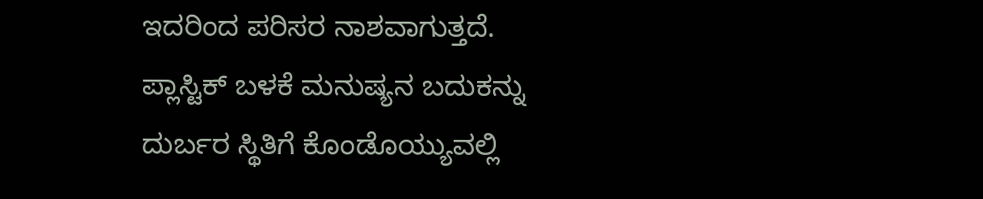ಇದರಿಂದ ಪರಿಸರ ನಾಶವಾಗುತ್ತದೆ. ಪ್ಲಾಸ್ಟಿಕ್ ಬಳಕೆ ಮನುಷ್ಯನ ಬದುಕನ್ನು ದುರ್ಬರ ಸ್ಥಿತಿಗೆ ಕೊಂಡೊಯ್ಯುವಲ್ಲಿ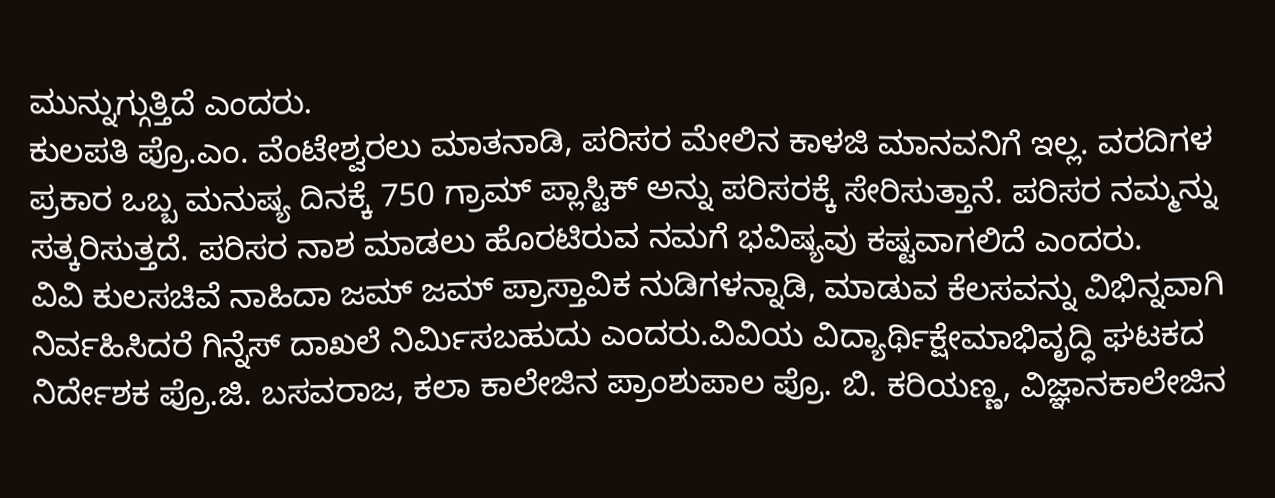ಮುನ್ನುಗ್ಗುತ್ತಿದೆ ಎಂದರು.
ಕುಲಪತಿ ಪ್ರೊ.ಎಂ. ವೆಂಟೇಶ್ವರಲು ಮಾತನಾಡಿ, ಪರಿಸರ ಮೇಲಿನ ಕಾಳಜಿ ಮಾನವನಿಗೆ ಇಲ್ಲ. ವರದಿಗಳ ಪ್ರಕಾರ ಒಬ್ಬ ಮನುಷ್ಯ ದಿನಕ್ಕೆ 750 ಗ್ರಾಮ್ ಪ್ಲಾಸ್ಟಿಕ್ ಅನ್ನು ಪರಿಸರಕ್ಕೆ ಸೇರಿಸುತ್ತಾನೆ. ಪರಿಸರ ನಮ್ಮನ್ನು ಸತ್ಕರಿಸುತ್ತದೆ. ಪರಿಸರ ನಾಶ ಮಾಡಲು ಹೊರಟಿರುವ ನಮಗೆ ಭವಿಷ್ಯವು ಕಷ್ಟವಾಗಲಿದೆ ಎಂದರು.
ವಿವಿ ಕುಲಸಚಿವೆ ನಾಹಿದಾ ಜಮ್ ಜಮ್ ಪ್ರಾಸ್ತಾವಿಕ ನುಡಿಗಳನ್ನಾಡಿ, ಮಾಡುವ ಕೆಲಸವನ್ನು ವಿಭಿನ್ನವಾಗಿ ನಿರ್ವಹಿಸಿದರೆ ಗಿನ್ನೆಸ್ ದಾಖಲೆ ನಿರ್ಮಿಸಬಹುದು ಎಂದರು.ವಿವಿಯ ವಿದ್ಯಾರ್ಥಿಕ್ಷೇಮಾಭಿವೃದ್ಧಿ ಘಟಕದ ನಿರ್ದೇಶಕ ಪ್ರೊ.ಜಿ. ಬಸವರಾಜ, ಕಲಾ ಕಾಲೇಜಿನ ಪ್ರಾಂಶುಪಾಲ ಪ್ರೊ. ಬಿ. ಕರಿಯಣ್ಣ, ವಿಜ್ಞಾನಕಾಲೇಜಿನ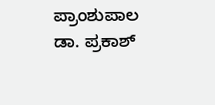ಪ್ರಾಂಶುಪಾಲ ಡಾ. ಪ್ರಕಾಶ್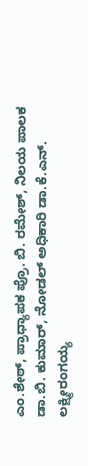ಎಂ.ಶೇಠ್, ಪ್ರಾಧ್ಯಾಪಕ ಪ್ರೊ. ಬಿ. ರಮೇಶ್, ನಿಲಯ ಪಾಲಕ ಡಾ.ಬಿ. ಕುಮಾರ್, ನೋಡಲ್ ಅಧಿಕಾರಿ ಡಾ.ಕೆ.ಎನ್. ಲಕ್ಷ್ಮೀರಂಗಯ್ಯ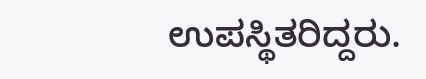ಉಪಸ್ಥಿತರಿದ್ದರು.